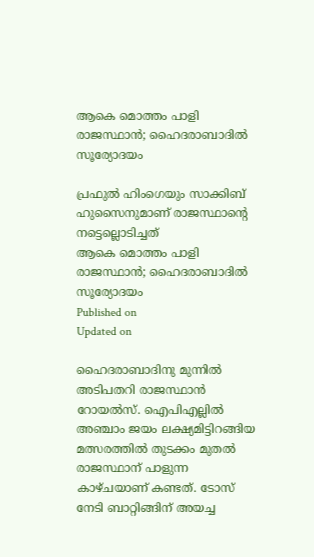ആകെ മൊത്തം പാളി രാജസ്ഥാന്‍; ഹൈദരാബാദില്‍ സൂര്യോദയം

പ്രഫുല്‍ ഹിംഗെയും സാക്കിബ് ഹുസൈനുമാണ് രാജസ്ഥാന്റെ നട്ടെല്ലൊടിച്ചത്
ആകെ മൊത്തം പാളി രാജസ്ഥാന്‍; ഹൈദരാബാദില്‍ സൂര്യോദയം
Published on
Updated on

ഹൈദരാബാദിനു മുന്നില്‍ അടിപതറി രാജസ്ഥാന്‍ റോയല്‍സ്. ഐപിഎല്ലില്‍ അഞ്ചാം ജയം ലക്ഷ്യമിട്ടിറങ്ങിയ മത്സരത്തില്‍ തുടക്കം മുതല്‍ രാജസ്ഥാന് പാളുന്ന കാഴ്ചയാണ് കണ്ടത്. ടോസ് നേടി ബാറ്റിങ്ങിന് അയച്ച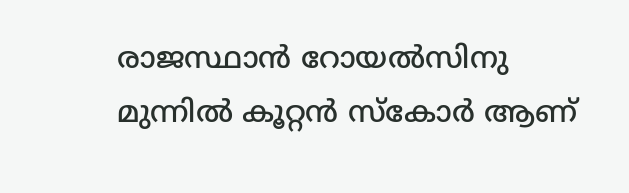രാജസ്ഥാന്‍ റോയല്‍സിനു മുന്നില്‍ കൂറ്റന്‍ സ്‌കോര്‍ ആണ്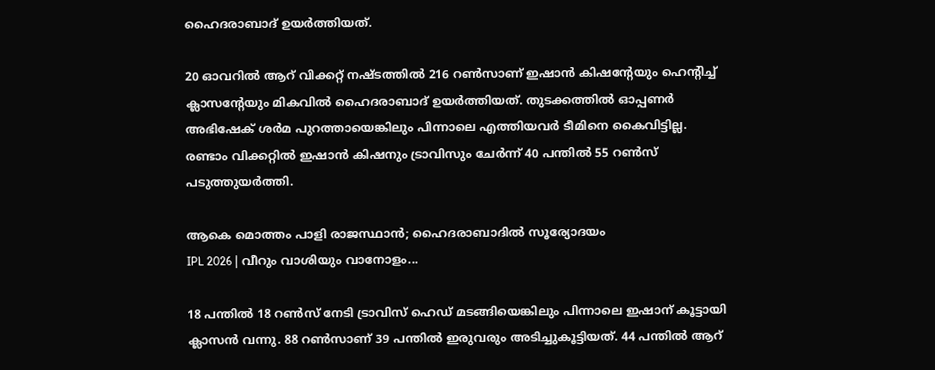ഹൈദരാബാദ് ഉയര്‍ത്തിയത്.

20 ഓവറില്‍ ആറ് വിക്കറ്റ് നഷ്ടത്തില്‍ 216 റണ്‍സാണ് ഇഷാന്‍ കിഷന്റേയും ഹെന്റിച്ച് ക്ലാസന്റേയും മികവില്‍ ഹൈദരാബാദ് ഉയര്‍ത്തിയത്. തുടക്കത്തില്‍ ഓപ്പണര്‍ അഭിഷേക് ശര്‍മ പുറത്തായെങ്കിലും പിന്നാലെ എത്തിയവര്‍ ടീമിനെ കൈവിട്ടില്ല. രണ്ടാം വിക്കറ്റില്‍ ഇഷാന്‍ കിഷനും ട്രാവിസും ചേര്‍ന്ന് 40 പന്തില്‍ 55 റണ്‍സ് പടുത്തുയര്‍ത്തി.

ആകെ മൊത്തം പാളി രാജസ്ഥാന്‍; ഹൈദരാബാദില്‍ സൂര്യോദയം
IPL 2026 | വീറും വാശിയും വാനോളം...

18 പന്തില്‍ 18 റണ്‍സ് നേടി ട്രാവിസ് ഹെഡ് മടങ്ങിയെങ്കിലും പിന്നാലെ ഇഷാന് കൂട്ടായി ക്ലാസന്‍ വന്നു. 88 റണ്‍സാണ് 39 പന്തില്‍ ഇരുവരും അടിച്ചുകൂട്ടിയത്. 44 പന്തില്‍ ആറ്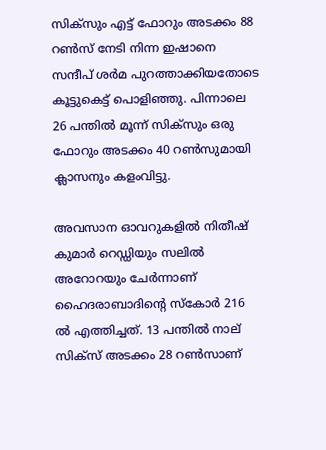സിക്‌സും എട്ട് ഫോറും അടക്കം 88 റണ്‍സ് നേടി നിന്ന ഇഷാനെ സന്ദീപ് ശര്‍മ പുറത്താക്കിയതോടെ കൂട്ടുകെട്ട് പൊളിഞ്ഞു. പിന്നാലെ 26 പന്തില്‍ മൂന്ന് സിക്‌സും ഒരു ഫോറും അടക്കം 40 റണ്‍സുമായി ക്ലാസനും കളംവിട്ടു.

അവസാന ഓവറുകളില്‍ നിതീഷ് കുമാര്‍ റെഡ്ഡിയും സലില്‍ അറോറയും ചേര്‍ന്നാണ് ഹൈദരാബാദിന്റെ സ്‌കോര്‍ 216 ല്‍ എത്തിച്ചത്. 13 പന്തില്‍ നാല് സിക്‌സ് അടക്കം 28 റണ്‍സാണ്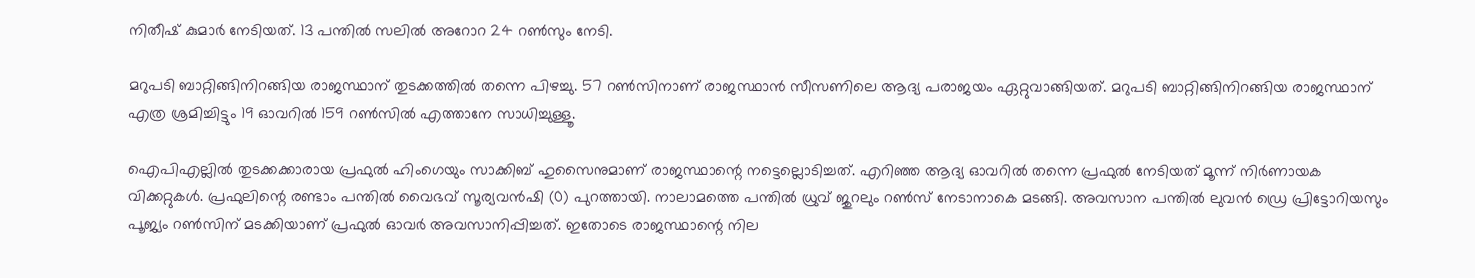നിതീഷ് കുമാര്‍ നേടിയത്. 13 പന്തില്‍ സലില്‍ അറോറ 24 റണ്‍സും നേടി.

മറുപടി ബാറ്റിങ്ങിനിറങ്ങിയ രാജസ്ഥാന് തുടക്കത്തില്‍ തന്നെ പിഴച്ചു. 57 റണ്‍സിനാണ് രാജസ്ഥാന്‍ സീസണിലെ ആദ്യ പരാജയം ഏറ്റുവാങ്ങിയത്. മറുപടി ബാറ്റിങ്ങിനിറങ്ങിയ രാജസ്ഥാന് എത്ര ശ്രമിച്ചിട്ടും 19 ഓവറില്‍ 159 റണ്‍സില്‍ എത്താനേ സാധിച്ചുള്ളൂ.

ഐപിഎല്ലില്‍ തുടക്കക്കാരായ പ്രഫുല്‍ ഹിംഗെയും സാക്കിബ് ഹുസൈനുമാണ് രാജസ്ഥാന്റെ നട്ടെല്ലൊടിച്ചത്. എറിഞ്ഞ ആദ്യ ഓവറില്‍ തന്നെ പ്രഫുല്‍ നേടിയത് മൂന്ന് നിര്‍ണായക വിക്കറ്റുകള്‍. പ്രഫുലിന്റെ രണ്ടാം പന്തില്‍ വൈഭവ് സൂര്യവന്‍ഷി (0) പുറത്തായി. നാലാമത്തെ പന്തില്‍ ധ്രുവ് ജുറലും റണ്‍സ് നേടാനാകെ മടങ്ങി. അവസാന പന്തില്‍ ലുവന്‍ ഡ്രെ പ്രിട്ടോറിയസും പൂജ്യം റണ്‍സിന് മടക്കിയാണ് പ്രഫുല്‍ ഓവര്‍ അവസാനിപ്പിച്ചത്. ഇതോടെ രാജസ്ഥാന്റെ നില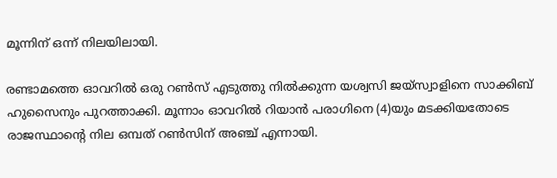മൂന്നിന് ഒന്ന് നിലയിലായി.

രണ്ടാമത്തെ ഓവറില്‍ ഒരു റണ്‍സ് എടുത്തു നില്‍ക്കുന്ന യശ്വസി ജയ്‌സ്വാളിനെ സാക്കിബ് ഹുസൈനും പുറത്താക്കി. മൂന്നാം ഓവറില്‍ റിയാന്‍ പരാഗിനെ (4)യും മടക്കിയതോടെ രാജസ്ഥാന്റെ നില ഒമ്പത് റണ്‍സിന് അഞ്ച് എന്നായി.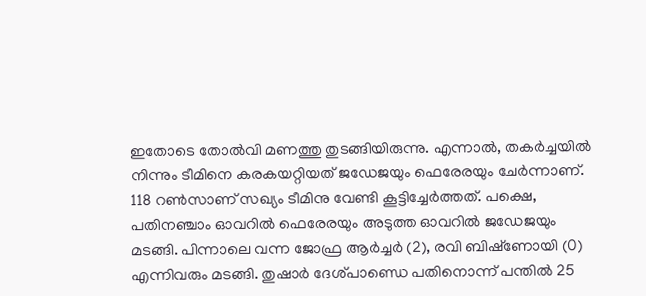ഇതോടെ തോല്‍വി മണത്തു തുടങ്ങിയിരുന്നു. എന്നാല്‍, തകര്‍ച്ചയില്‍ നിന്നും ടീമിനെ കരകയറ്റിയത് ജഡേജയും ഫെരേരയും ചേര്‍ന്നാണ്. 118 റണ്‍സാണ് സഖ്യം ടീമിനു വേണ്ടി കൂട്ടിച്ചേര്‍ത്തത്. പക്ഷെ, പതിനഞ്ചാം ഓവറില്‍ ഫെരേരയും അടുത്ത ഓവറില്‍ ജഡേജയും മടങ്ങി. പിന്നാലെ വന്ന ജോഫ്ര ആര്‍ച്ചര്‍ (2), രവി ബിഷ്‌ണോയി (0) എന്നിവരും മടങ്ങി. തുഷാര്‍ ദേശ്പാണ്ഡെ പതിനൊന്ന് പന്തില്‍ 25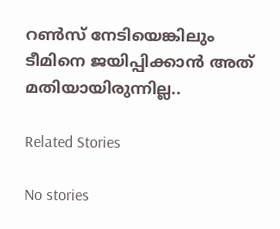റണ്‍സ് നേടിയെങ്കിലും ടീമിനെ ജയിപ്പിക്കാന്‍ അത് മതിയായിരുന്നില്ല..

Related Stories

No stories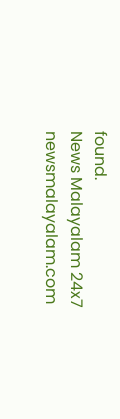found.
News Malayalam 24x7
newsmalayalam.com